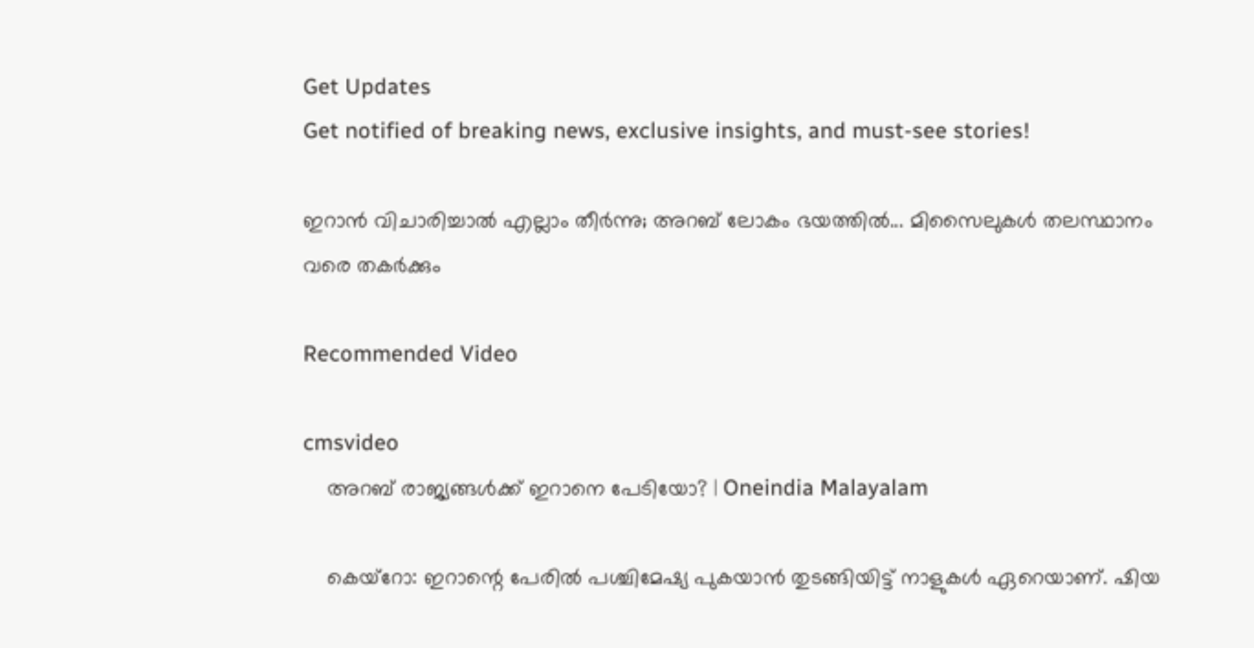Get Updates
Get notified of breaking news, exclusive insights, and must-see stories!

ഇറാന്‍ വിചാരിച്ചാല്‍ എല്ലാം തീര്‍ന്നു; അറബ് ലോകം ഭയത്തില്‍... മിസൈലുകള്‍ തലസ്ഥാനം വരെ തകര്‍ക്കും

Recommended Video

cmsvideo
    അറബ് രാജ്യങ്ങള്‍ക്ക് ഇറാനെ പേടിയോ? | Oneindia Malayalam

    കെയ്‌റോ: ഇറാന്റെ പേരില്‍ പശ്ചിമേഷ്യ പുകയാന്‍ തുടങ്ങിയിട്ട് നാളുകള്‍ ഏറെയാണ്. ഷിയ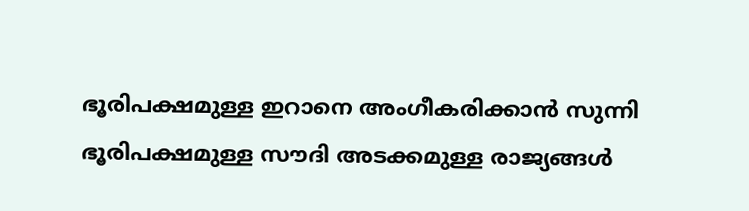ഭൂരിപക്ഷമുള്ള ഇറാനെ അംഗീകരിക്കാന്‍ സുന്നി ഭൂരിപക്ഷമുള്ള സൗദി അടക്കമുള്ള രാജ്യങ്ങള്‍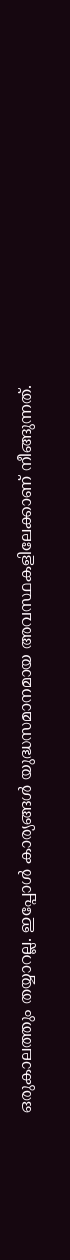ഒരുകാലത്തും തയ്യാറല്ല. ഇപ്പോള്‍ കാര്യങ്ങള്‍ യുദ്ധസമാനമായ അവസ്ഥകളിലേക്കാണ് നീങ്ങുന്നത്.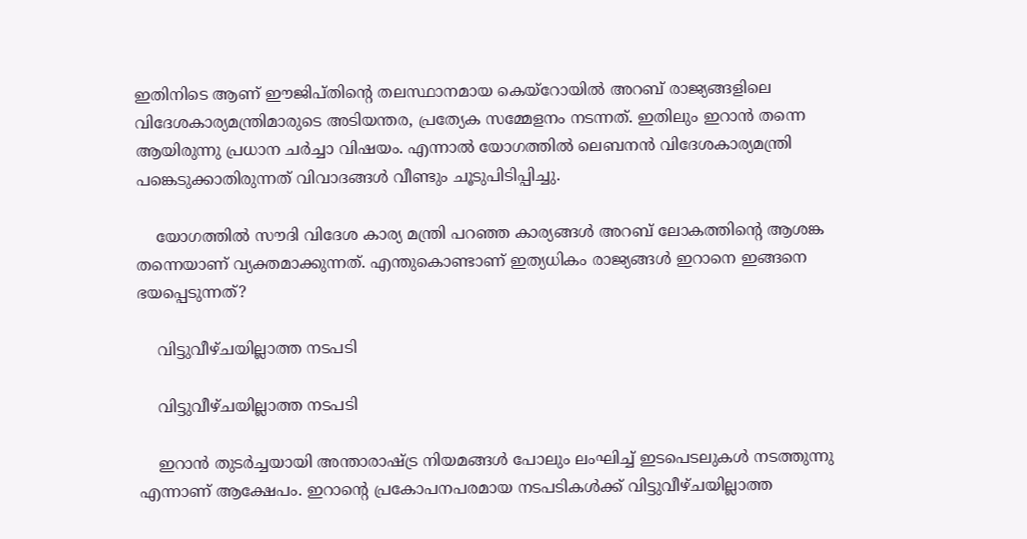ഇതിനിടെ ആണ് ഈജിപ്തിന്റെ തലസ്ഥാനമായ കെയ്‌റോയില്‍ അറബ് രാജ്യങ്ങളിലെ വിദേശകാര്യമന്ത്രിമാരുടെ അടിയന്തര, പ്രത്യേക സമ്മേളനം നടന്നത്. ഇതിലും ഇറാന്‍ തന്നെ ആയിരുന്നു പ്രധാന ചര്‍ച്ചാ വിഷയം. എന്നാല്‍ യോഗത്തില്‍ ലെബനന്‍ വിദേശകാര്യമന്ത്രി പങ്കെടുക്കാതിരുന്നത് വിവാദങ്ങള്‍ വീണ്ടും ചൂടുപിടിപ്പിച്ചു.

    യോഗത്തില്‍ സൗദി വിദേശ കാര്യ മന്ത്രി പറഞ്ഞ കാര്യങ്ങള്‍ അറബ് ലോകത്തിന്റെ ആശങ്ക തന്നെയാണ് വ്യക്തമാക്കുന്നത്. എന്തുകൊണ്ടാണ് ഇത്യധികം രാജ്യങ്ങള്‍ ഇറാനെ ഇങ്ങനെ ഭയപ്പെടുന്നത്?

    വിട്ടുവീഴ്ചയില്ലാത്ത നടപടി

    വിട്ടുവീഴ്ചയില്ലാത്ത നടപടി

    ഇറാന്‍ തുടര്‍ച്ചയായി അന്താരാഷ്ട്ര നിയമങ്ങള്‍ പോലും ലംഘിച്ച് ഇടപെടലുകള്‍ നടത്തുന്നു എന്നാണ് ആക്ഷേപം. ഇറാന്റെ പ്രകോപനപരമായ നടപടികള്‍ക്ക് വിട്ടുവീഴ്ചയില്ലാത്ത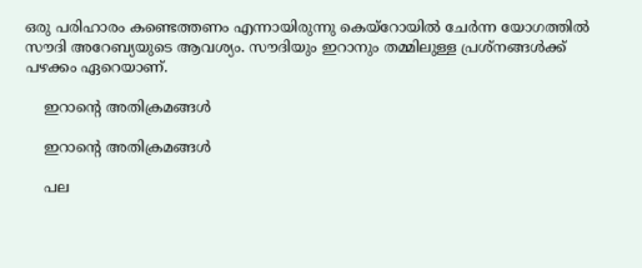ഒരു പരിഹാരം കണ്ടെത്തണം എന്നായിരുന്നു കെയ്‌റോയില്‍ ചേര്‍ന്ന യോഗത്തില്‍ സൗദി അറേബ്യയുടെ ആവശ്യം. സൗദിയും ഇറാനും തമ്മിലുള്ള പ്രശ്‌നങ്ങള്‍ക്ക് പഴക്കം ഏറെയാണ്.

    ഇറാന്റെ അതിക്രമങ്ങള്‍

    ഇറാന്റെ അതിക്രമങ്ങള്‍

    പല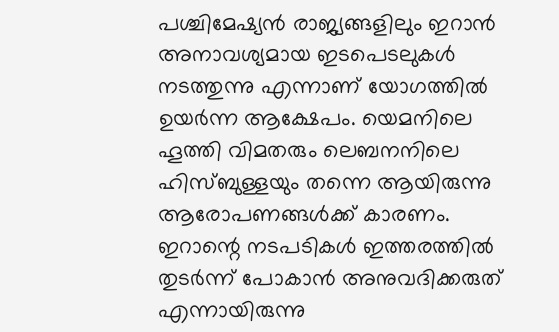പശ്ചിമേഷ്യന്‍ രാജ്യങ്ങളിലും ഇറാന്‍ അനാവശ്യമായ ഇടപെടലുകള്‍ നടത്തുന്നു എന്നാണ് യോഗത്തില്‍ ഉയര്‍ന്ന ആക്ഷേപം. യെമനിലെ ഹൂത്തി വിമതരും ലെബനനിലെ ഹിസ്ബുള്ളയും തന്നെ ആയിരുന്നു ആരോപണങ്ങള്‍ക്ക് കാരണം. ഇറാന്റെ നടപടികള്‍ ഇത്തരത്തില്‍ തുടര്‍ന്ന് പോകാന്‍ അനുവദിക്കരുത് എന്നായിരുന്നു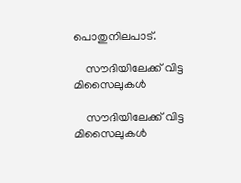പൊതുനിലപാട്.

    സൗദിയിലേക്ക് വിട്ട മിസൈലുകള്‍

    സൗദിയിലേക്ക് വിട്ട മിസൈലുകള്‍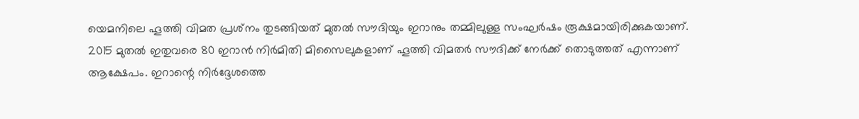യെമനിലെ ഹൂത്തി വിമത പ്രശ്‌നം തുടങ്ങിയത് മുതല്‍ സൗദിയും ഇറാനും തമ്മിലുള്ള സംഘര്‍ഷം രൂക്ഷമായിരിക്കുകയാണ്. 2015 മുതല്‍ ഇതുവരെ 80 ഇറാന്‍ നിര്‍മിതി മിസൈലുകളാണ് ഹൂത്തി വിമതര്‍ സൗദിക്ക് നേര്‍ക്ക് തൊടുത്തത് എന്നാണ് ആക്ഷേപം. ഇറാന്റെ നിര്‍ദ്ദേശത്തെ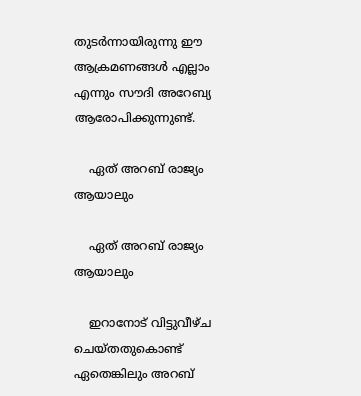തുടര്‍ന്നായിരുന്നു ഈ ആക്രമണങ്ങള്‍ എല്ലാം എന്നും സൗദി അറേബ്യ ആരോപിക്കുന്നുണ്ട്.

    ഏത് അറബ് രാജ്യം ആയാലും

    ഏത് അറബ് രാജ്യം ആയാലും

    ഇറാനോട് വിട്ടുവീഴ്ച ചെയ്തതുകൊണ്ട് ഏതെങ്കിലും അറബ്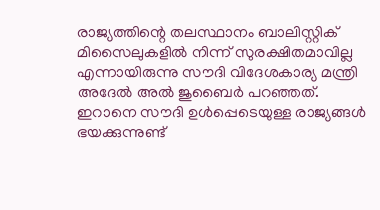രാജ്യത്തിന്റെ തലസ്ഥാനം ബാലിസ്റ്റിക് മിസൈലുകളില്‍ നിന്ന് സുരക്ഷിതമാവില്ല എന്നായിരുന്നു സൗദി വിദേശകാര്യ മന്ത്രി അദേല്‍ അല്‍ ജുബൈര്‍ പറഞ്ഞത്. ഇറാനെ സൗദി ഉള്‍പ്പെടെയുള്ള രാജ്യങ്ങള്‍ ഭയക്കുന്നുണ്ട്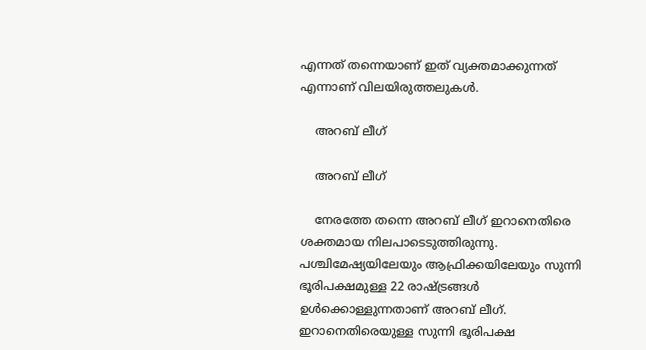എന്നത് തന്നെയാണ് ഇത് വ്യക്തമാക്കുന്നത് എന്നാണ് വിലയിരുത്തലുകള്‍.

    അറബ് ലീഗ്

    അറബ് ലീഗ്

    നേരത്തേ തന്നെ അറബ് ലീഗ് ഇറാനെതിരെ ശക്തമായ നിലപാടെടുത്തിരുന്നു. പശ്ചിമേഷ്യയിലേയും ആഫ്രിക്കയിലേയും സുന്നി ഭൂരിപക്ഷമുള്ള 22 രാഷ്ട്രങ്ങള്‍ ഉള്‍ക്കൊള്ളുന്നതാണ് അറബ് ലീഗ്. ഇറാനെതിരെയുള്ള സുന്നി ഭൂരിപക്ഷ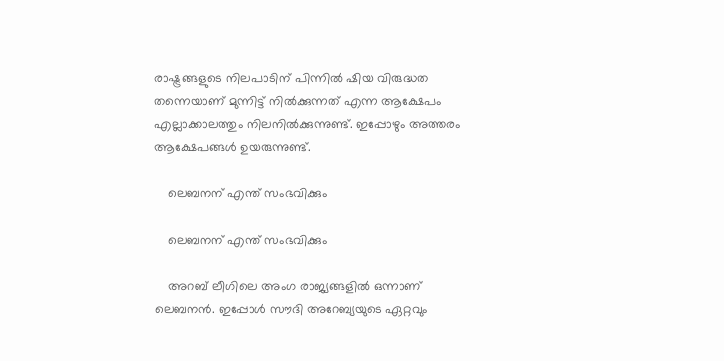രാഷ്ട്രങ്ങളുടെ നിലപാടിന് പിന്നില്‍ ഷിയ വിരുദ്ധത തന്നെയാണ് മുന്നിട്ട് നില്‍ക്കുന്നത് എന്ന ആക്ഷേപം എല്ലാക്കാലത്തും നിലനില്‍ക്കുന്നുണ്ട്. ഇപ്പോഴും അത്തരം ആക്ഷേപങ്ങള്‍ ഉയരുന്നുണ്ട്.

    ലെബനന് എന്ത് സംഭവിക്കും

    ലെബനന് എന്ത് സംഭവിക്കും

    അറബ് ലീഗിലെ അംഗ രാജ്യങ്ങളില്‍ ഒന്നാണ് ലെബനന്‍. ഇപ്പോള്‍ സൗദി അറേബ്യയുടെ ഏറ്റവും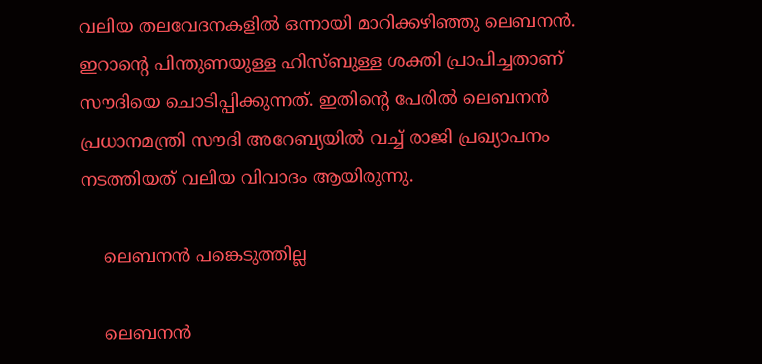വലിയ തലവേദനകളില്‍ ഒന്നായി മാറിക്കഴിഞ്ഞു ലെബനന്‍. ഇറാന്റെ പിന്തുണയുള്ള ഹിസ്ബുള്ള ശക്തി പ്രാപിച്ചതാണ് സൗദിയെ ചൊടിപ്പിക്കുന്നത്. ഇതിന്റെ പേരില്‍ ലെബനന്‍ പ്രധാനമന്ത്രി സൗദി അറേബ്യയില്‍ വച്ച് രാജി പ്രഖ്യാപനം നടത്തിയത് വലിയ വിവാദം ആയിരുന്നു.

    ലെബനന്‍ പങ്കെടുത്തില്ല

    ലെബനന്‍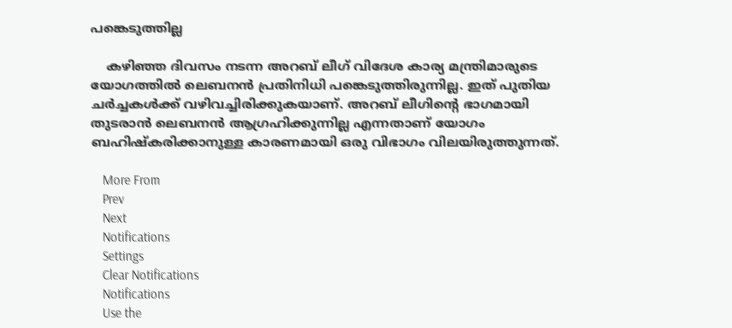പങ്കെടുത്തില്ല

    കഴിഞ്ഞ ദിവസം നടന്ന അറബ് ലീഗ് വിദേശ കാര്യ മന്ത്രിമാരുടെ യോഗത്തില്‍ ലെബനന്‍ പ്രതിനിധി പങ്കെടുത്തിരുന്നില്ല. ഇത് പുതിയ ചര്‍ച്ചകള്‍ക്ക് വഴിവച്ചിരിക്കുകയാണ്. അറബ് ലീഗിന്റെ ഭാഗമായി തുടരാന്‍ ലെബനന്‍ ആഗ്രഹിക്കുന്നില്ല എന്നതാണ് യോഗം ബഹിഷ്‌കരിക്കാനുള്ള കാരണമായി ഒരു വിഭാഗം വിലയിരുത്തുന്നത്.

    More From
    Prev
    Next
    Notifications
    Settings
    Clear Notifications
    Notifications
    Use the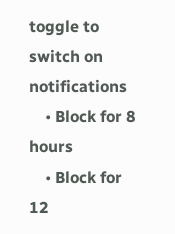toggle to switch on notifications
    • Block for 8 hours
    • Block for 12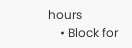hours
    • Block for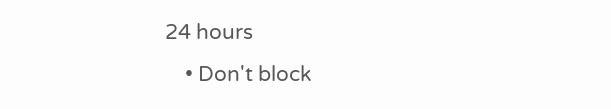24 hours
    • Don't block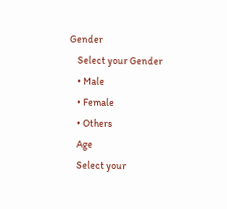Gender
    Select your Gender
    • Male
    • Female
    • Others
    Age
    Select your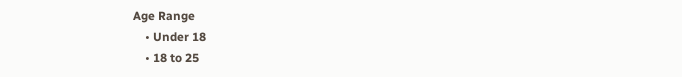Age Range
    • Under 18
    • 18 to 25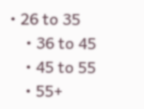• 26 to 35
    • 36 to 45
    • 45 to 55
    • 55+